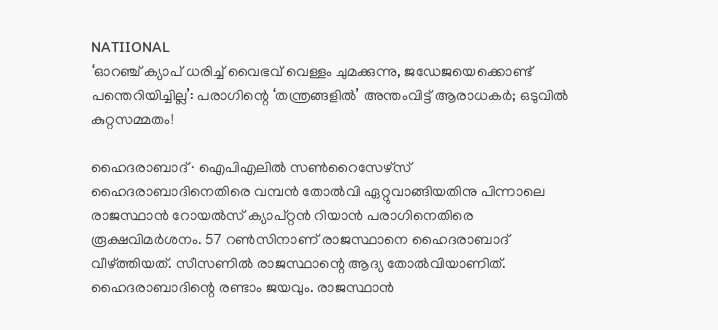NATIIONAL
‘ഓറഞ്ച് ക്യാപ് ധരിച്ച് വൈഭവ് വെള്ളം ചുമക്കുന്നു, ജഡേജയെക്കൊണ്ട് പന്തെറിയിച്ചില്ല’: പരാഗിന്റെ ‘തന്ത്രങ്ങളിൽ’ അന്തംവിട്ട് ആരാധകർ; ഒടുവിൽ കുറ്റസമ്മതം!

ഹൈദരാബാദ് ∙ ഐപിഎലിൽ സൺറൈസേഴ്സ് ഹൈദരാബാദിനെതിരെ വമ്പൻ തോൽവി ഏറ്റുവാങ്ങിയതിനു പിന്നാലെ രാജസ്ഥാൻ റോയൽസ് ക്യാപ്റ്റൻ റിയാൻ പരാഗിനെതിരെ രൂക്ഷവിമർശനം. 57 റൺസിനാണ് രാജസ്ഥാനെ ഹൈദരാബാദ് വീഴ്ത്തിയത്. സീസണിൽ രാജസ്ഥാന്റെ ആദ്യ തോൽവിയാണിത്. ഹൈദരാബാദിന്റെ രണ്ടാം ജയവും. രാജസ്ഥാൻ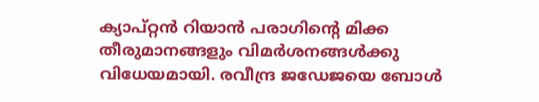ക്യാപ്റ്റൻ റിയാൻ പരാഗിന്റെ മിക്ക തീരുമാനങ്ങളും വിമർശനങ്ങൾക്കു വിധേയമായി. രവീന്ദ്ര ജഡേജയെ ബോൾ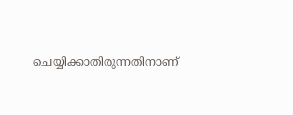ചെയ്യിക്കാതിരുന്നതിനാണ്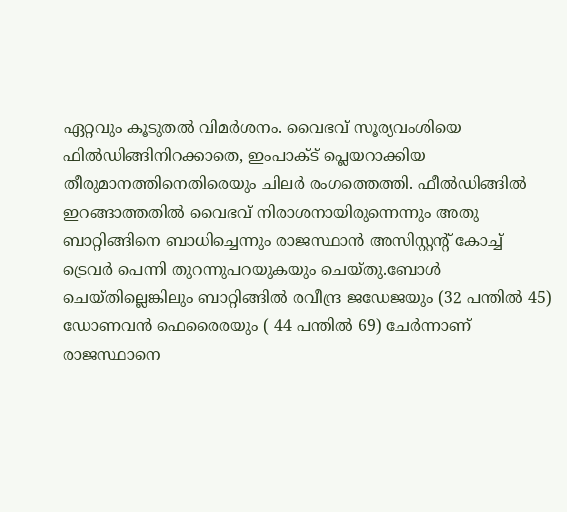ഏറ്റവും കൂടുതൽ വിമർശനം. വൈഭവ് സൂര്യവംശിയെ ഫിൽഡിങ്ങിനിറക്കാതെ, ഇംപാക്ട് പ്ലെയറാക്കിയ തീരുമാനത്തിനെതിരെയും ചിലർ രംഗത്തെത്തി. ഫീൽഡിങ്ങിൽ ഇറങ്ങാത്തതിൽ വൈഭവ് നിരാശനായിരുന്നെന്നും അതു ബാറ്റിങ്ങിനെ ബാധിച്ചെന്നും രാജസ്ഥാൻ അസിസ്റ്റന്റ് കോച്ച് ട്രെവർ പെന്നി തുറന്നുപറയുകയും ചെയ്തു.ബോൾ ചെയ്തില്ലെങ്കിലും ബാറ്റിങ്ങിൽ രവീന്ദ്ര ജഡേജയും (32 പന്തിൽ 45) ഡോണവൻ ഫെരൈരയും ( 44 പന്തിൽ 69) ചേർന്നാണ് രാജസ്ഥാനെ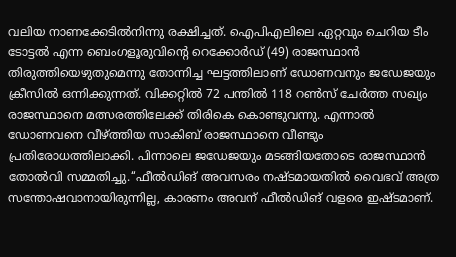വലിയ നാണക്കേടിൽനിന്നു രക്ഷിച്ചത്. ഐപിഎലിലെ ഏറ്റവും ചെറിയ ടീം ടോട്ടൽ എന്ന ബെംഗളൂരുവിന്റെ റെക്കോർഡ് (49) രാജസ്ഥാൻ തിരുത്തിയെഴുതുമെന്നു തോന്നിച്ച ഘട്ടത്തിലാണ് ഡോണവനും ജഡേജയും ക്രീസിൽ ഒന്നിക്കുന്നത്. വിക്കറ്റിൽ 72 പന്തിൽ 118 റൺസ് ചേർത്ത സഖ്യം രാജസ്ഥാനെ മത്സരത്തിലേക്ക് തിരികെ കൊണ്ടുവന്നു. എന്നാൽ ഡോണവനെ വീഴ്ത്തിയ സാകിബ് രാജസ്ഥാനെ വീണ്ടും പ്രതിരോധത്തിലാക്കി. പിന്നാലെ ജഡേജയും മടങ്ങിയതോടെ രാജസ്ഥാൻ തോൽവി സമ്മതിച്ചു.‘‘ഫീൽഡിങ് അവസരം നഷ്ടമായതിൽ വൈഭവ് അത്ര സന്തോഷവാനായിരുന്നില്ല, കാരണം അവന് ഫീൽഡിങ് വളരെ ഇഷ്ടമാണ്.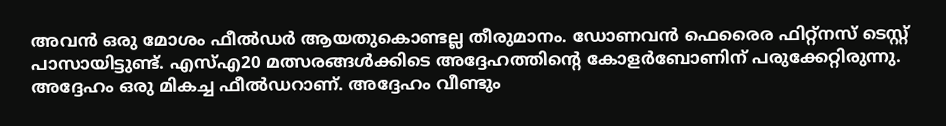അവൻ ഒരു മോശം ഫീൽഡർ ആയതുകൊണ്ടല്ല തീരുമാനം. ഡോണവൻ ഫെരൈര ഫിറ്റ്നസ് ടെസ്റ്റ് പാസായിട്ടുണ്ട്. എസ്എ20 മത്സരങ്ങൾക്കിടെ അദ്ദേഹത്തിന്റെ കോളർബോണിന് പരുക്കേറ്റിരുന്നു. അദ്ദേഹം ഒരു മികച്ച ഫീൽഡറാണ്. അദ്ദേഹം വീണ്ടും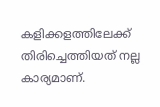കളിക്കളത്തിലേക്ക് തിരിച്ചെത്തിയത് നല്ല കാര്യമാണ്.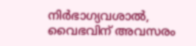നിർഭാഗ്യവശാൽ, വൈഭവിന് അവസരം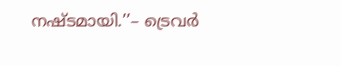നഷ്ടമായി.’’– ട്രെവർ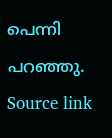പെന്നി പറഞ്ഞു.
Source link